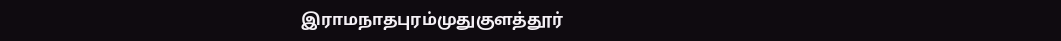இராமநாதபுரம்முதுகுளத்தூர்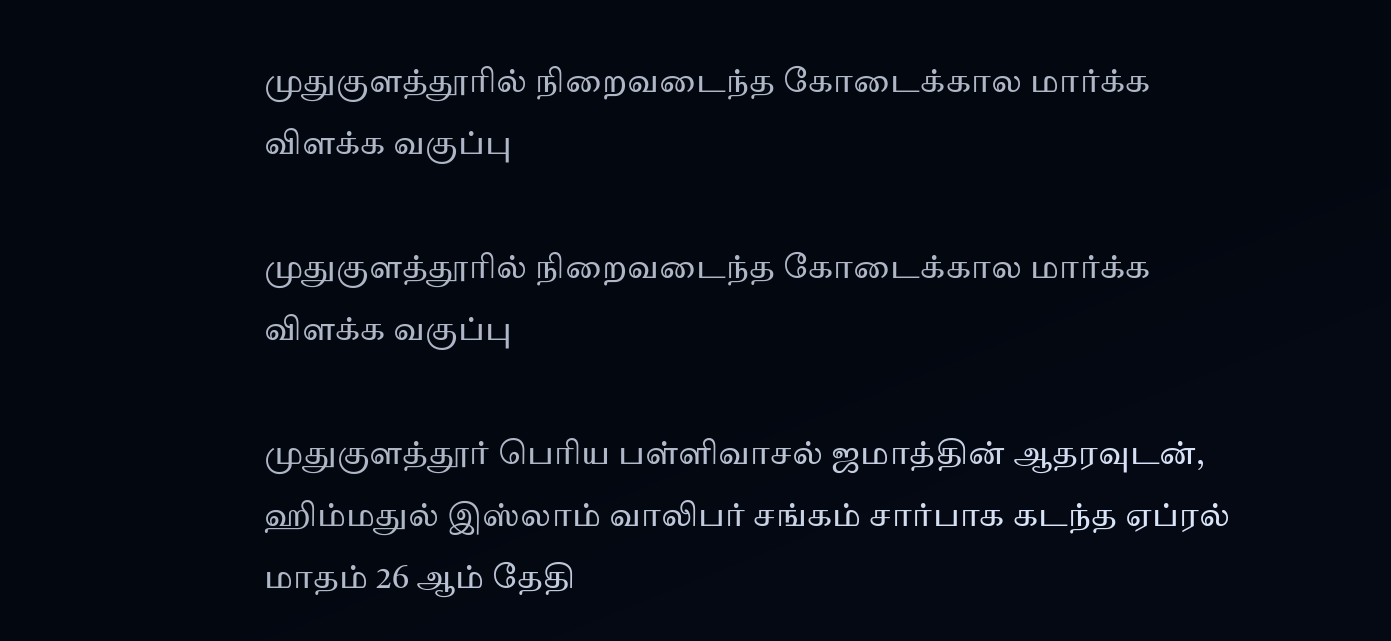முதுகுளத்தூரில் நிறைவடைந்த கோடைக்கால மார்க்க விளக்க வகுப்பு

முதுகுளத்தூரில் நிறைவடைந்த கோடைக்கால மார்க்க விளக்க வகுப்பு

முதுகுளத்தூர் பெரிய பள்ளிவாசல் ஜமாத்தின் ஆதரவுடன், ஹிம்மதுல் இஸ்லாம் வாலிபர் சங்கம் சார்பாக கடந்த ஏப்ரல் மாதம் 26 ஆம் தேதி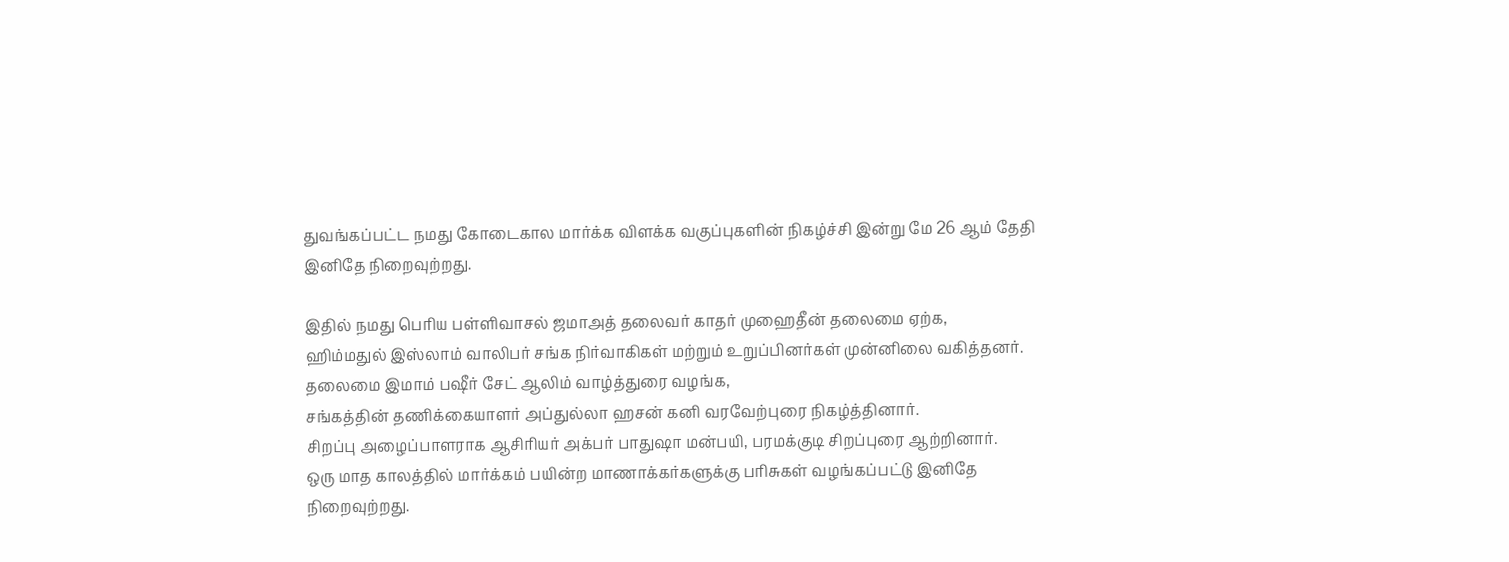துவங்கப்பட்ட நமது கோடைகால மார்க்க விளக்க வகுப்புகளின் நிகழ்ச்சி இன்று மே 26 ஆம் தேதி இனிதே நிறைவுற்றது.

இதில் நமது பெரிய பள்ளிவாசல் ஜமாஅத் தலைவர் காதர் முஹைதீன் தலைமை ஏற்க,
ஹிம்மதுல் இஸ்லாம் வாலிபர் சங்க நிர்வாகிகள் மற்றும் உறுப்பினர்கள் முன்னிலை வகித்தனர்.
தலைமை இமாம் பஷீர் சேட் ஆலிம் வாழ்த்துரை வழங்க,
சங்கத்தின் தணிக்கையாளர் அப்துல்லா ஹசன் கனி வரவேற்புரை நிகழ்த்தினார்.
சிறப்பு அழைப்பாளராக ஆசிரியர் அக்பர் பாதுஷா மன்பயி, பரமக்குடி சிறப்புரை ஆற்றினார்.
ஒரு மாத காலத்தில் மார்க்கம் பயின்ற மாணாக்கர்களுக்கு பரிசுகள் வழங்கப்பட்டு இனிதே நிறைவுற்றது.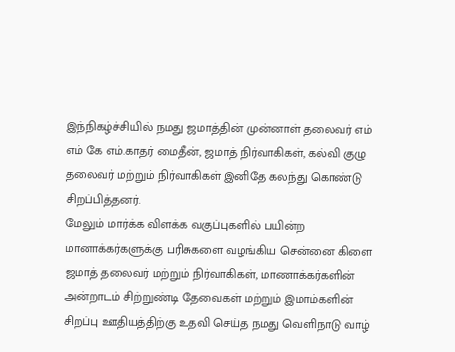இந்நிகழ்ச்சியில் நமது ஜமாத்தின் முன்னாள் தலைவர் எம் எம் கே எம்.காதர் மைதீன், ஜமாத் நிர்வாகிகள், கல்வி குழு தலைவர் மற்றும் நிர்வாகிகள் இனிதே கலந்து கொண்டு சிறப்பித்தனர்.
மேலும் மார்க்க விளக்க வகுப்புகளில் பயின்ற மானாக்கர்களுக்கு பரிசுகளை வழங்கிய சென்னை கிளை ஜமாத் தலைவர் மற்றும் நிர்வாகிகள், மாணாக்கர்களின் அன்றாடம் சிற்றுண்டி தேவைகள் மற்றும் இமாம்களின் சிறப்பு ஊதியத்திற்கு உதவி செய்த நமது வெளிநாடு வாழ்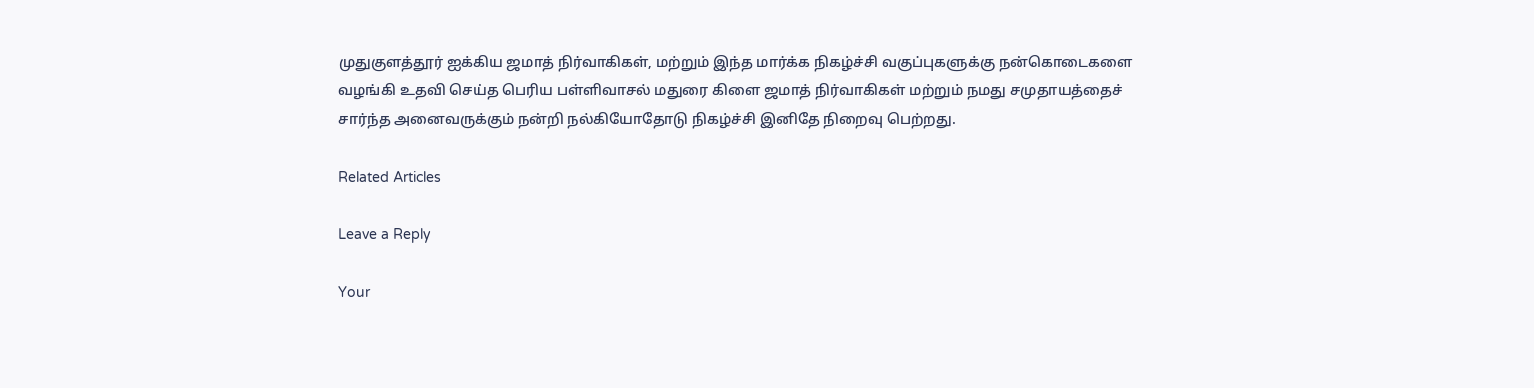முதுகுளத்தூர் ஐக்கிய ஜமாத் நிர்வாகிகள், மற்றும் இந்த மார்க்க நிகழ்ச்சி வகுப்புகளுக்கு நன்கொடைகளை வழங்கி உதவி செய்த பெரிய பள்ளிவாசல் மதுரை கிளை ஜமாத் நிர்வாகிகள் மற்றும் நமது சமுதாயத்தைச் சார்ந்த அனைவருக்கும் நன்றி நல்கியோதோடு நிகழ்ச்சி இனிதே நிறைவு பெற்றது.

Related Articles

Leave a Reply

Your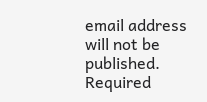email address will not be published. Required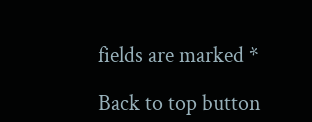fields are marked *

Back to top button